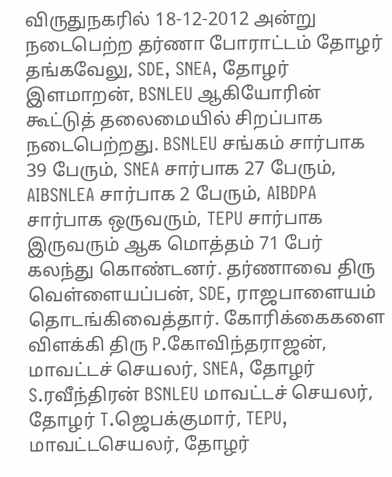விருதுநகரில் 18-12-2012 அன்று நடைபெற்ற தர்ணா போராட்டம் தோழர் தங்கவேலு, SDE, SNEA, தோழர் இளமாறன், BSNLEU ஆகியோரின் கூட்டுத் தலைமையில் சிறப்பாக நடைபெற்றது. BSNLEU சங்கம் சார்பாக 39 பேரும், SNEA சார்பாக 27 பேரும், AIBSNLEA சார்பாக 2 பேரும், AIBDPA சார்பாக ஒருவரும், TEPU சார்பாக இருவரும் ஆக மொத்தம் 71 பேர் கலந்து கொண்டனர். தர்ணாவை திரு வெள்ளையப்பன், SDE, ராஜபாளையம் தொடங்கிவைத்தார். கோரிக்கைகளை விளக்கி திரு P.கோவிந்தராஜன், மாவட்டச் செயலர், SNEA, தோழர் S.ரவீந்திரன் BSNLEU மாவட்டச் செயலர், தோழர் T.ஜெபக்குமார், TEPU, மாவட்டசெயலர், தோழர்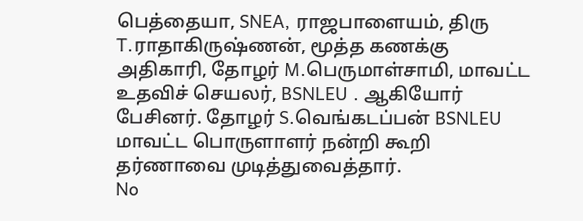பெத்தையா, SNEA, ராஜபாளையம், திரு T.ராதாகிருஷ்ணன், மூத்த கணக்கு அதிகாரி, தோழர் M.பெருமாள்சாமி, மாவட்ட உதவிச் செயலர், BSNLEU . ஆகியோர் பேசினர். தோழர் S.வெங்கடப்பன் BSNLEU மாவட்ட பொருளாளர் நன்றி கூறி தர்ணாவை முடித்துவைத்தார்.
No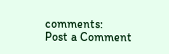comments:
Post a Comment